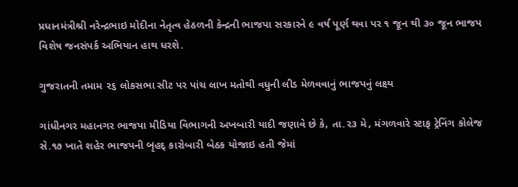પ્રધાનમંત્રીશ્રી નરેન્દ્રભાઇ મોદીના નેતૃત્વ હેઠળની કેન્દ્રની ભાજપા સરકારને ૯ વર્ષ પૂર્ણ થવા પર ૧ જૂન થી ૩૦ જૂન ભાજપ વિશેષ જનસંપર્ક અભિયાન હાથ ધરશે.

ગુજરાતની તમામ ૨૬ લોકસભા સીટ પર પાંચ લાખ મતોથી વધુની લીડ મેળવવાનું ભાજપનું લક્ષ્ય

ગાંધીનગર મહાનગર ભાજપા મીડિયા વિભાગની અખબારી યાદી જણાવે છે કે, તા.૨૩ મે, મંગળવારે સ્ટાફ ટ્રેનિંગ કોલેજ સે.૧૭ ખાતે શહેર ભાજપની બૃહદ્ કારોબારી બેઠક યોજાઇ હતી જેમાં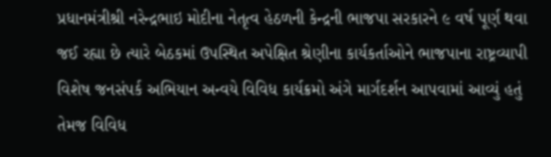પ્રધાનમંત્રીશ્રી નરેન્દ્રભાઇ મોદીના નેતૃત્વ હેઠળની કેન્દ્રની ભાજપા સરકારને ૯ વર્ષ પૂર્ણ થવા જઈ રહ્યા છે ત્યારે બેઠકમાં ઉપસ્થિત અપેક્ષિત શ્રેણીના કાર્યકર્તાઓને ભાજપાના રાષ્ટ્રવ્યાપી વિશેષ જનસંપર્ક અભિયાન અન્વયે વિવિધ કાર્યક્રમો અંગે માર્ગદર્શન આપવામાં આવ્યું હતું તેમજ વિવિધ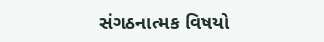સંગઠનાત્મક વિષયો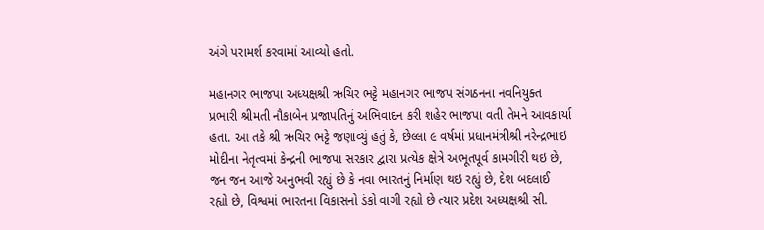અંગે પરામર્શ કરવામાં આવ્યો હતો.

મહાનગર ભાજપા અધ્યક્ષશ્રી ઋચિર ભટ્ટે મહાનગર ભાજપ સંગઠનના નવનિયુક્ત પ્રભારી શ્રીમતી નૌકાબેન પ્રજાપતિનું અભિવાદન કરી શહેર ભાજપા વતી તેમને આવકાર્યા હતા. આ તકે શ્રી ઋચિર ભટ્ટે જણાવ્યું હતું કે, છેલ્લા ૯ વર્ષમાં પ્રધાનમંત્રીશ્રી નરેન્દ્રભાઇ મોદીના નેતૃત્વમાં કેન્દ્રની ભાજપા સરકાર દ્વારા પ્રત્યેક ક્ષેત્રે અભૂતપૂર્વ કામગીરી થઇ છે, જન જન આજે અનુભવી રહ્યું છે કે નવા ભારતનું નિર્માણ થઇ રહ્યું છે, દેશ બદલાઈ રહ્યો છે, વિશ્વમાં ભારતના વિકાસનો ડંકો વાગી રહ્યો છે ત્યાર પ્રદેશ અધ્યક્ષશ્રી સી.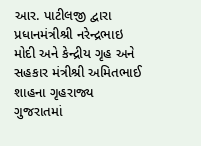આર. પાટીલજી દ્વારા પ્રધાનમંત્રીશ્રી નરેન્દ્રભાઇ મોદી અને કેન્દ્રીય ગૃહ અને સહકાર મંત્રીશ્રી અમિતભાઈ શાહના ગૃહરાજ્ય ગુજરાતમાં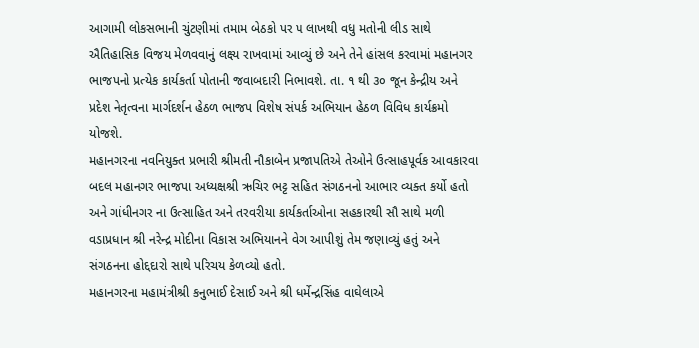આગામી લોકસભાની ચુંટણીમાં તમામ બેઠકો પર ૫ લાખથી વધુ મતોની લીડ સાથે ઐતિહાસિક વિજય મેળવવાનું લક્ષ્ય રાખવામાં આવ્યું છે અને તેને હાંસલ કરવામાં મહાનગર ભાજપનો પ્રત્યેક કાર્યકર્તા પોતાની જવાબદારી નિભાવશે. તા. ૧ થી ૩૦ જૂન કેન્દ્રીય અને પ્રદેશ નેતૃત્વના માર્ગદર્શન હેઠળ ભાજપ વિશેષ સંપર્ક અભિયાન હેઠળ વિવિધ કાર્યક્રમો યોજશે.
મહાનગરના નવનિયુક્ત પ્રભારી શ્રીમતી નૌકાબેન પ્રજાપતિએ તેઓને ઉત્સાહપૂર્વક આવકારવા બદલ મહાનગર ભાજપા અધ્યક્ષશ્રી ઋચિર ભટ્ટ સહિત સંગઠનનો આભાર વ્યક્ત કર્યો હતો અને ગાંધીનગર ના ઉત્સાહિત અને તરવરીયા કાર્યકર્તાઓના સહકારથી સૌ સાથે મળી વડાપ્રધાન શ્રી નરેન્દ્ર મોદીના વિકાસ અભિયાનને વેગ આપીશું તેમ જણાવ્યું હતું અને સંગઠનના હોદ્દદારો સાથે પરિચય કેળવ્યો હતો.
મહાનગરના મહામંત્રીશ્રી કનુભાઈ દેસાઈ અને શ્રી ધર્મેન્દ્રસિંહ વાઘેલાએ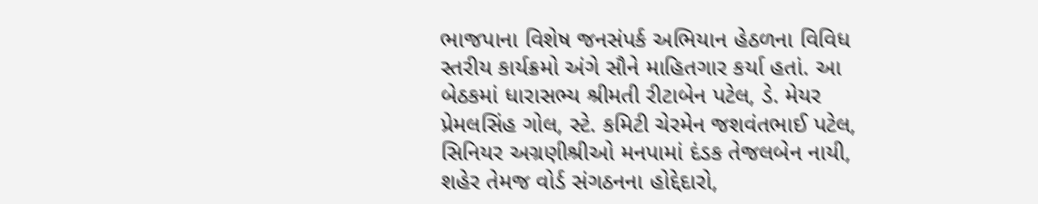ભાજપાના વિશેષ જનસંપર્ક અભિયાન હેઠળના વિવિધ સ્તરીય કાર્યક્રમો અંગે સૌને માહિતગાર કર્યા હતાં. આ બેઠકમાં ધારાસભ્ય શ્રીમતી રીટાબેન પટેલ, ડે. મેયર પ્રેમલસિંહ ગોલ, સ્ટે. કમિટી ચેરમેન જશવંતભાઈ પટેલ, સિનિયર અગ્રણીશ્રીઓ મનપામાં દંડક તેજલબેન નાયી, શહેર તેમજ વોર્ડ સંગઠનના હોદ્દેદારો,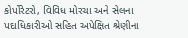કોર્પોરેટરો, વિવિધ મોરચા અને સેલના પદાધિકારીઓ સહિત અપેક્ષિત શ્રેણીના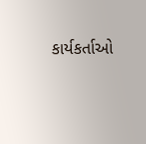કાર્યકર્તાઓ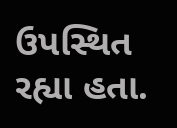ઉપસ્થિત રહ્યા હતા.